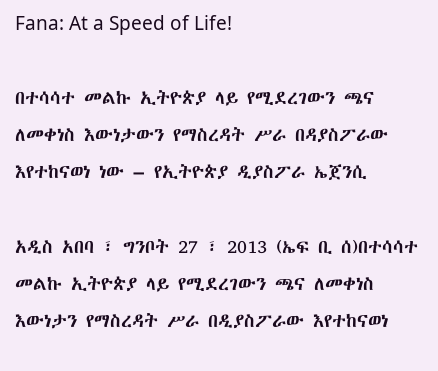Fana: At a Speed of Life!

በተሳሳተ መልኩ ኢትዮጵያ ላይ የሚደረገውን ጫና ለመቀነስ እውነታውን የማስረዳት ሥራ በዳያስፖራው እየተከናወነ ነው – የኢትዮጵያ ዲያስፖራ ኤጀንሲ

አዲስ አበባ ፣ ግንቦት 27 ፣ 2013 (ኤፍ ቢ ሰ)በተሳሳተ መልኩ ኢትዮጵያ ላይ የሚደረገውን ጫና ለመቀነስ እውነታን የማስረዳት ሥራ በዲያስፖራው እየተከናወነ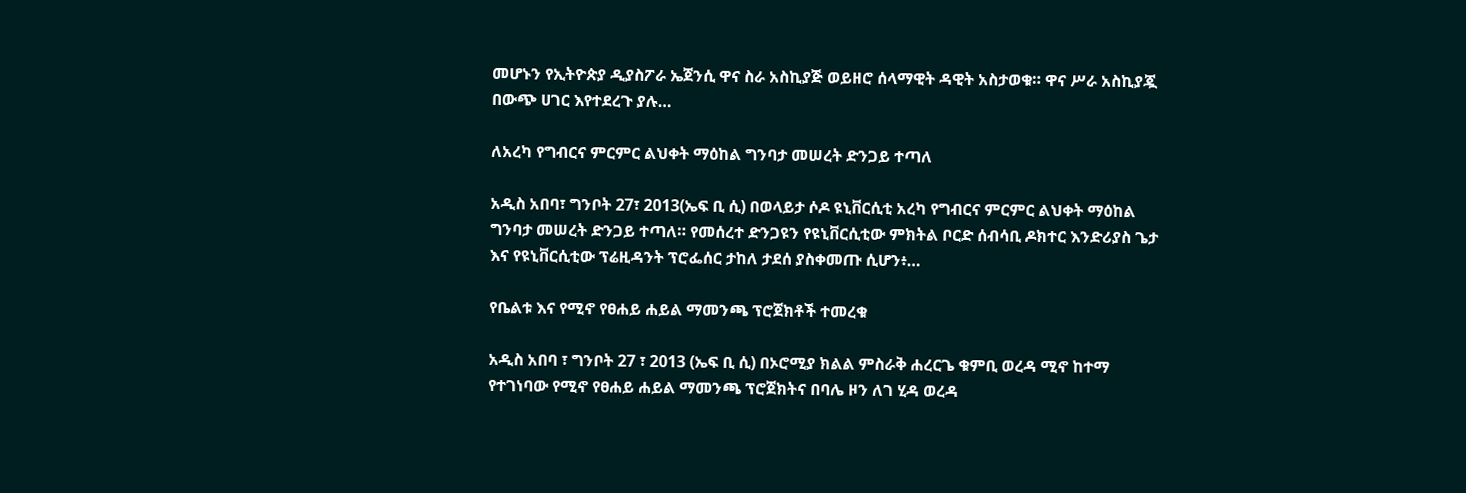መሆኑን የኢትዮጵያ ዲያስፖራ ኤጀንሲ ዋና ስራ አስኪያጅ ወይዘሮ ሰላማዊት ዳዊት አስታወቁ። ዋና ሥራ አስኪያጇ በውጭ ሀገር እየተደረጉ ያሉ…

ለአረካ የግብርና ምርምር ልህቀት ማዕከል ግንባታ መሠረት ድንጋይ ተጣለ

አዲስ አበባ፣ ግንቦት 27፣ 2013(ኤፍ ቢ ሲ) በወላይታ ሶዶ ዩኒቨርሲቲ አረካ የግብርና ምርምር ልህቀት ማዕከል ግንባታ መሠረት ድንጋይ ተጣለ። የመሰረተ ድንጋዩን የዩኒቨርሲቲው ምክትል ቦርድ ሰብሳቢ ዶክተር እንድሪያስ ጌታ እና የዩኒቨርሲቲው ፕሬዚዳንት ፕሮፌሰር ታከለ ታደሰ ያስቀመጡ ሲሆን፥…

የቤልቱ እና የሚኖ የፀሐይ ሐይል ማመንጫ ፕሮጀክቶች ተመረቁ

አዲስ አበባ ፣ ግንቦት 27 ፣ 2013 (ኤፍ ቢ ሲ) በኦሮሚያ ክልል ምስራቅ ሐረርጌ ቁምቢ ወረዳ ሚኖ ከተማ የተገነባው የሚኖ የፀሐይ ሐይል ማመንጫ ፕሮጀክትና በባሌ ዞን ለገ ሂዳ ወረዳ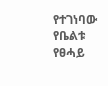የተገነባው የቤልቱ የፀሓይ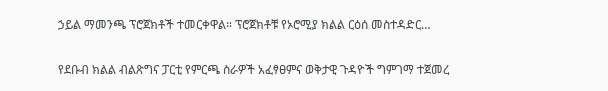ኃይል ማመንጫ ፕሮጀክቶች ተመርቀዋል። ፕሮጀክቶቹ የኦሮሚያ ክልል ርዕሰ መስተዳድር…

የደቡብ ክልል ብልጽግና ፓርቲ የምርጫ ስራዎች አፈፃፀምና ወቅታዊ ጉዳዮች ግምገማ ተጀመረ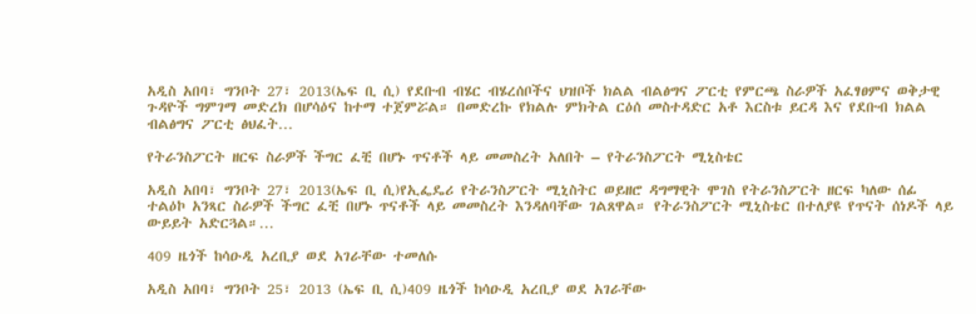አዲስ አበባ፣ ግንቦት 27፣ 2013(ኤፍ ቢ ሲ) የደቡብ ብሄር ብሄረሰቦችና ህዝቦች ክልል ብልፅግና ፖርቲ የምርጫ ስራዎች አፈፃፀምና ወቅታዊ ጉዳዮች ግምገማ መድረክ በሆሳዕና ከተማ ተጀምሯል። በመድረኩ የክልሉ ምክትል ርዕሰ መስተዳድር አቶ እርስቱ ይርዳ እና የደቡብ ክልል ብልፅግና ፖርቲ ፅህፈት…

የትራንስፖርት ዘርፍ ስራዎች ችግር ፈቺ በሆኑ ጥናቶች ላይ መመስረት አለበት – የትራንስፖርት ሚኒስቴር

አዲስ አበባ፣ ግንቦት 27፣ 2013(ኤፍ ቢ ሲ)የኢፌዴሪ የትራንስፖርት ሚኒስትር ወይዘሮ ዳግማዊት ሞገስ የትራንስፖርት ዘርፍ ካለው ሰፊ ተልዕኮ አንጻር ስራዎች ችግር ፈቺ በሆኑ ጥናቶች ላይ መመስረት እንዳለባቸው ገልጸዋል። የትራንስፖርት ሚኒስቴር በተለያዩ የጥናት ሰነዶች ላይ ውይይት አድርጓል።…

409 ዜጎች ከሳዑዲ አረቢያ ወደ አገራቸው ተመለሱ

አዲስ አበባ፣ ግንቦት 25፣ 2013 (ኤፍ ቢ ሲ)409 ዜጎች ከሳዑዲ አረቢያ ወደ አገራቸው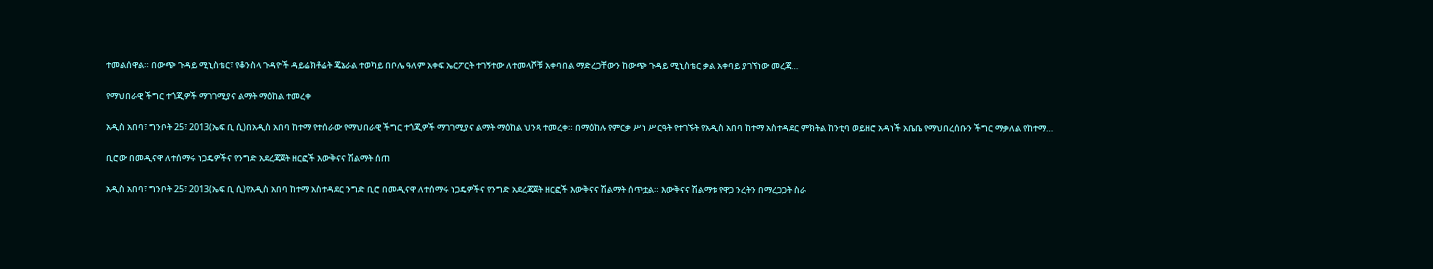ተመልሰዋል። በውጭ ጉዳይ ሚኒስቴር፣ የቆንስላ ጉዳዮች ዳይሬክቶሬት ጄኔራል ተወካይ በቦሌ ዓለም አቀፍ ኤርፖርት ተገኝተው ለተመላሾቹ አቀባበል ማድረጋቸውን ከውጭ ጉዳይ ሚኒስቴር ቃል አቀባይ ያገኘነው መረጃ…

የማህበራዊ ችግር ተጎጂዎች ማገገሚያና ልማት ማዕከል ተመረቀ

አዲስ አበባ፣ ግንቦት 25፣ 2013(ኤፍ ቢ ሲ)በአዲስ አበባ ከተማ የተሰራው የማህበራዊ ችግር ተጎጂዎች ማገገሚያና ልማት ማዕከል ህንጻ ተመረቀ። በማዕከሉ የምርቃ ሥነ ሥርዓት የተገኙት የአዲስ አበባ ከተማ አስተዳደር ምክትል ከንቲባ ወይዘሮ አዳነች አቤቤ የማህበረሰቡን ችግር ማቃለል የከተማ…

ቢሮው በመዲናዋ ለተሰማሩ ነጋዴዎችና የንግድ አደረጃጀት ዘርፎች እውቅናና ሽልማት ሰጠ

አዲስ አበባ፣ ግንቦት 25፣ 2013(ኤፍ ቢ ሲ)የአዲስ አበባ ከተማ አስተዳደር ንግድ ቢሮ በመዲናዋ ለተሰማሩ ነጋዴዎችና የንግድ አደረጃጀት ዘርፎች እውቅናና ሽልማት ሰጥቷል። እውቅናና ሽልማቱ የዋጋ ንረትን በማረጋጋት ስራ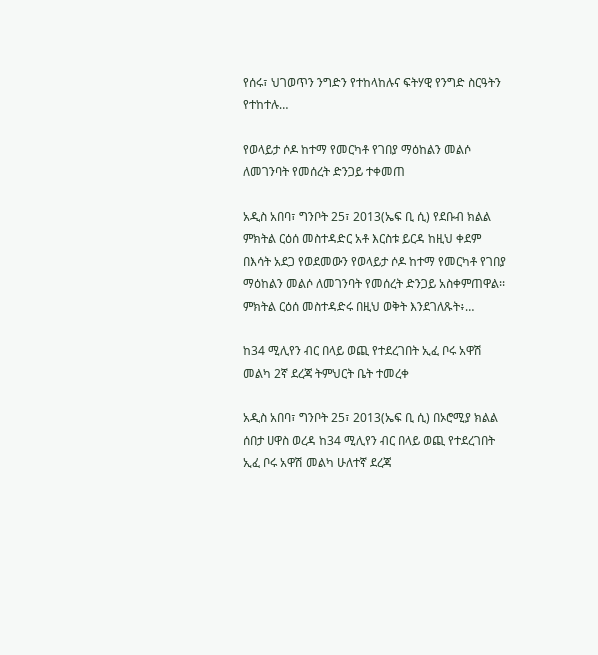የሰሩ፣ ህገወጥን ንግድን የተከላከሉና ፍትሃዊ የንግድ ስርዓትን የተከተሉ…

የወላይታ ሶዶ ከተማ የመርካቶ የገበያ ማዕከልን መልሶ ለመገንባት የመሰረት ድንጋይ ተቀመጠ

አዲስ አበባ፣ ግንቦት 25፣ 2013(ኤፍ ቢ ሲ) የደቡብ ክልል ምክትል ርዕሰ መስተዳድር አቶ እርስቱ ይርዳ ከዚህ ቀደም በእሳት አደጋ የወደመውን የወላይታ ሶዶ ከተማ የመርካቶ የገበያ ማዕከልን መልሶ ለመገንባት የመሰረት ድንጋይ አስቀምጠዋል፡፡ ምክትል ርዕሰ መስተዳድሩ በዚህ ወቅት እንደገለጹት፥…

ከ34 ሚሊየን ብር በላይ ወጪ የተደረገበት ኢፈ ቦሩ አዋሽ መልካ 2ኛ ደረጃ ትምህርት ቤት ተመረቀ

አዲስ አበባ፣ ግንቦት 25፣ 2013(ኤፍ ቢ ሲ) በኦሮሚያ ክልል ሰበታ ሀዋስ ወረዳ ከ34 ሚሊየን ብር በላይ ወጪ የተደረገበት ኢፈ ቦሩ አዋሽ መልካ ሁለተኛ ደረጃ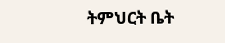ትምህርት ቤት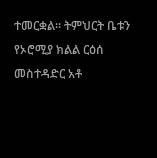ተመርቋል። ትምህርት ቤቱን የኦሮሚያ ክልል ርዕሰ መስተዳድር አቶ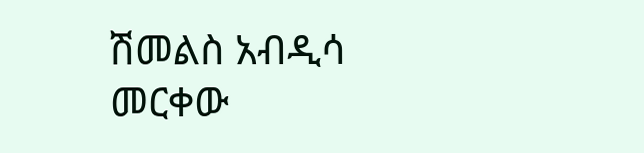ሽመልስ አብዲሳ መርቀው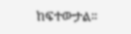ከፍተውታል፡፡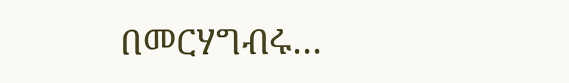በመርሃግብሩ…